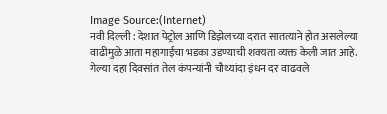Image Source:(Internet)
नवी दिल्ली : देशात पेट्रोल आणि डिझेलच्या दरात सातत्याने होत असलेल्या वाढीमुळे आता महागाईचा भडका उडण्याची शक्यता व्यक्त केली जात आहे. गेल्या दहा दिवसांत तेल कंपन्यांनी चौथ्यांदा इंधन दर वाढवले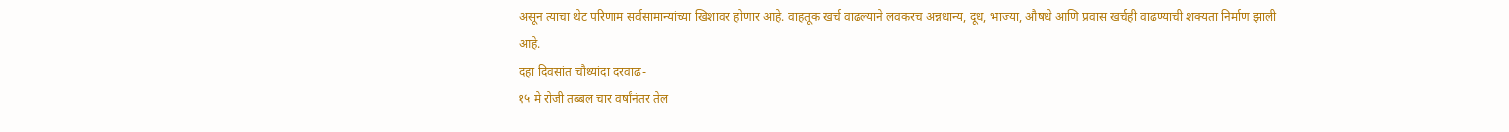असून त्याचा थेट परिणाम सर्वसामान्यांच्या खिशावर होणार आहे. वाहतूक खर्च वाढल्याने लवकरच अन्नधान्य, दूध, भाज्या, औषधे आणि प्रवास खर्चही वाढण्याची शक्यता निर्माण झाली आहे.
दहा दिवसांत चौथ्यांदा दरवाढ-
१५ मे रोजी तब्बल चार वर्षांनंतर तेल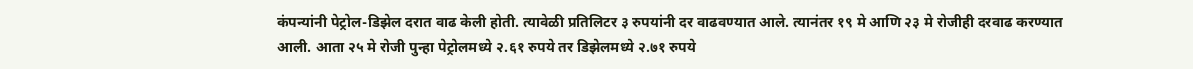कंपन्यांनी पेट्रोल-डिझेल दरात वाढ केली होती. त्यावेळी प्रतिलिटर ३ रुपयांनी दर वाढवण्यात आले. त्यानंतर १९ मे आणि २३ मे रोजीही दरवाढ करण्यात आली. आता २५ मे रोजी पुन्हा पेट्रोलमध्ये २.६१ रुपये तर डिझेलमध्ये २.७१ रुपये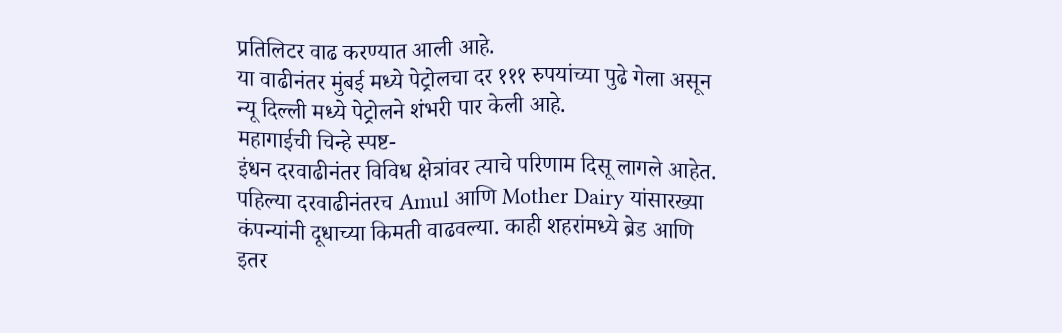प्रतिलिटर वाढ करण्यात आली आहे.
या वाढीनंतर मुंबई मध्ये पेट्रोलचा दर १११ रुपयांच्या पुढे गेला असून न्यू दिल्ली मध्ये पेट्रोलने शंभरी पार केली आहे.
महागाईची चिन्हे स्पष्ट-
इंधन दरवाढीनंतर विविध क्षेत्रांवर त्याचे परिणाम दिसू लागले आहेत. पहिल्या दरवाढीनंतरच Amul आणि Mother Dairy यांसारख्या कंपन्यांनी दूधाच्या किमती वाढवल्या. काही शहरांमध्ये ब्रेड आणि इतर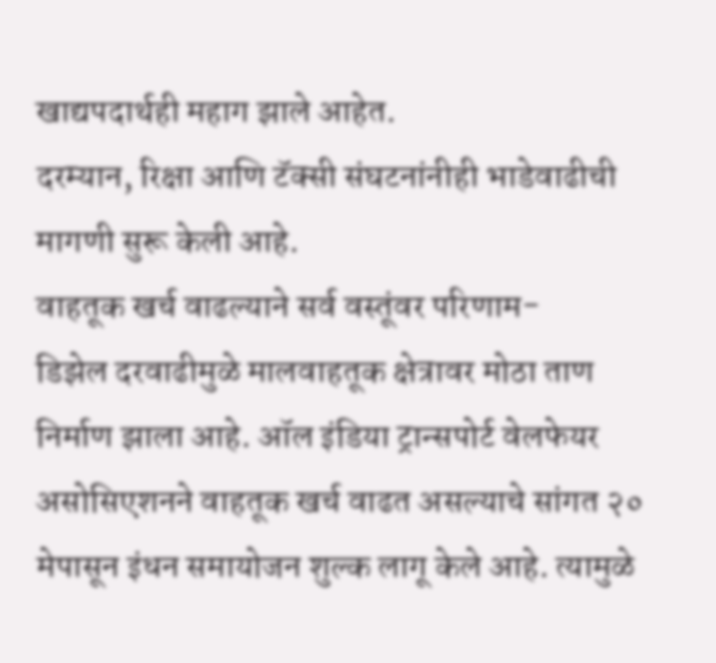खाद्यपदार्थही महाग झाले आहेत.
दरम्यान, रिक्षा आणि टॅक्सी संघटनांनीही भाडेवाढीची मागणी सुरू केली आहे.
वाहतूक खर्च वाढल्याने सर्व वस्तूंवर परिणाम-
डिझेल दरवाढीमुळे मालवाहतूक क्षेत्रावर मोठा ताण निर्माण झाला आहे. ऑल इंडिया ट्रान्सपोर्ट वेलफेयर असोसिएशनने वाहतूक खर्च वाढत असल्याचे सांगत २० मेपासून इंधन समायोजन शुल्क लागू केले आहे. त्यामुळे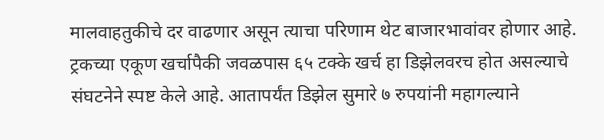मालवाहतुकीचे दर वाढणार असून त्याचा परिणाम थेट बाजारभावांवर होणार आहे.
ट्रकच्या एकूण खर्चापैकी जवळपास ६५ टक्के खर्च हा डिझेलवरच होत असल्याचे संघटनेने स्पष्ट केले आहे. आतापर्यंत डिझेल सुमारे ७ रुपयांनी महागल्याने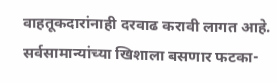वाहतूकदारांनाही दरवाढ करावी लागत आहे.
सर्वसामान्यांच्या खिशाला बसणार फटका-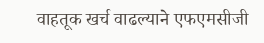वाहतूक खर्च वाढल्याने एफएमसीजी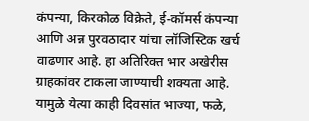कंपन्या, किरकोळ विक्रेते, ई-कॉमर्स कंपन्या आणि अन्न पुरवठादार यांचा लॉजिस्टिक खर्च वाढणार आहे. हा अतिरिक्त भार अखेरीस ग्राहकांवर टाकला जाण्याची शक्यता आहे.
यामुळे येत्या काही दिवसांत भाज्या, फळे,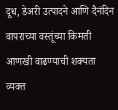दूध, डेअरी उत्पादने आणि दैनंदिन वापराच्या वस्तूंच्या किमती आणखी वाढण्याची शक्यता व्यक्त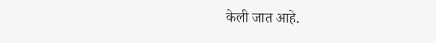केली जात आहे.